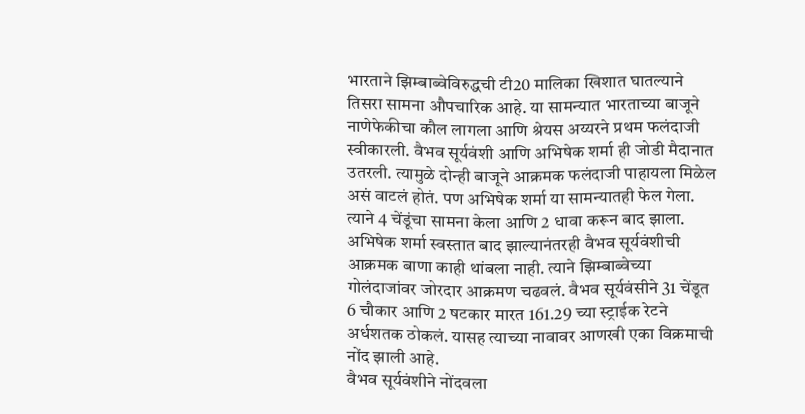भारताने झिम्बाब्वेविरुद्धची टी20 मालिका खिशात घातल्याने तिसरा सामना औपचारिक आहे. या सामन्यात भारताच्या बाजूने नाणेफेकीचा कौल लागला आणि श्रेयस अय्यरने प्रथम फलंदाजी स्वीकारली. वैभव सूर्यवंशी आणि अभिषेक शर्मा ही जोडी मैदानात उतरली. त्यामुळे दोन्ही बाजूने आक्रमक फलंदाजी पाहायला मिळेल असं वाटलं होतं. पण अभिषेक शर्मा या सामन्यातही फेल गेला. त्याने 4 चेंडूंचा सामना केला आणि 2 धावा करून बाद झाला. अभिषेक शर्मा स्वस्तात बाद झाल्यानंतरही वैभव सूर्यवंशीची आक्रमक बाणा काही थांबला नाही. त्याने झिम्बाब्वेच्या गोलंदाजांवर जोरदार आक्रमण चढवलं. वैभव सूर्यवंसीने 31 चेंडूत 6 चौकार आणि 2 षटकार मारत 161.29 च्या स्ट्राईक रेटने अर्धशतक ठोकलं. यासह त्याच्या नावावर आणखी एका विक्रमाची नोंद झाली आहे.
वैभव सूर्यवंशीने नोंदवला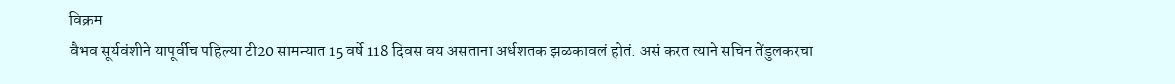विक्रम
वैभव सूर्यवंशीने यापूर्वीच पहिल्या टी20 सामन्यात 15 वर्षे 118 दिवस वय असताना अर्धशतक झळकावलं होतं. असं करत त्याने सचिन तेंडुलकरचा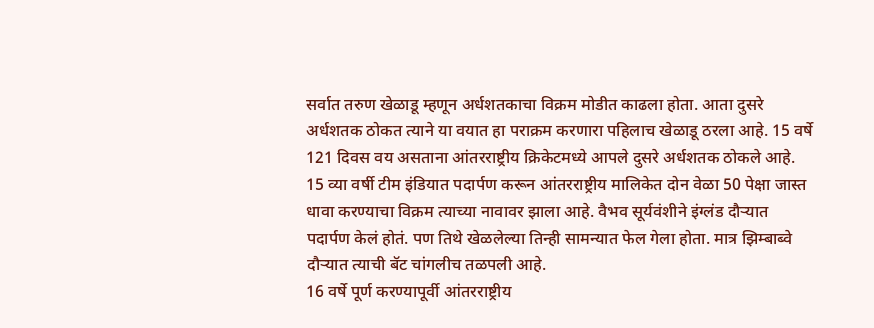सर्वात तरुण खेळाडू म्हणून अर्धशतकाचा विक्रम मोडीत काढला होता. आता दुसरे अर्धशतक ठोकत त्याने या वयात हा पराक्रम करणारा पहिलाच खेळाडू ठरला आहे. 15 वर्षे 121 दिवस वय असताना आंतरराष्ट्रीय क्रिकेटमध्ये आपले दुसरे अर्धशतक ठोकले आहे. 15 व्या वर्षी टीम इंडियात पदार्पण करून आंतरराष्ट्रीय मालिकेत दोन वेळा 50 पेक्षा जास्त धावा करण्याचा विक्रम त्याच्या नावावर झाला आहे. वैभव सूर्यवंशीने इंग्लंड दौऱ्यात पदार्पण केलं होतं. पण तिथे खेळलेल्या तिन्ही सामन्यात फेल गेला होता. मात्र झिम्बाब्वे दौऱ्यात त्याची बॅट चांगलीच तळपली आहे.
16 वर्षे पूर्ण करण्यापूर्वी आंतरराष्ट्रीय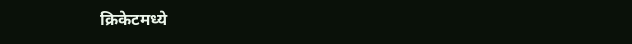क्रिकेटमध्ये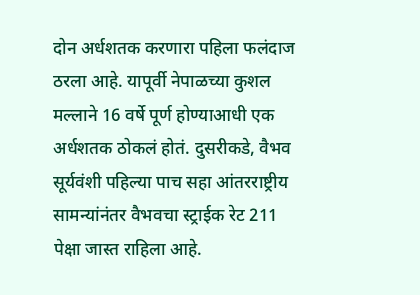दोन अर्धशतक करणारा पहिला फलंदाज ठरला आहे. यापूर्वी नेपाळच्या कुशल मल्लाने 16 वर्षे पूर्ण होण्याआधी एक अर्धशतक ठोकलं होतं. दुसरीकडे, वैभव सूर्यवंशी पहिल्या पाच सहा आंतरराष्ट्रीय सामन्यांनंतर वैभवचा स्ट्राईक रेट 211 पेक्षा जास्त राहिला आहे.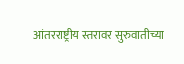आंतरराष्ट्रीय स्तरावर सुरुवातीच्या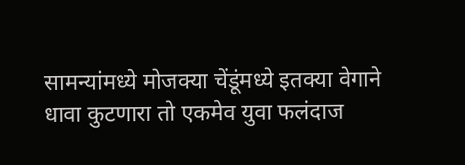सामन्यांमध्ये मोजक्या चेंडूंमध्ये इतक्या वेगाने धावा कुटणारा तो एकमेव युवा फलंदाज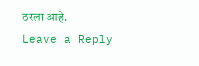ठरला आहे.
Leave a Reply